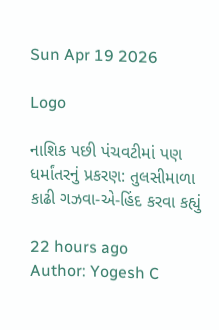Sun Apr 19 2026

Logo

નાશિક પછી પંચવટીમાં પણ ધર્માંતરનું પ્રકરણ: તુલસીમાળા કાઢી ગઝવા-એ-હિંદ કરવા કહ્યું

22 hours ago
Author: Yogesh C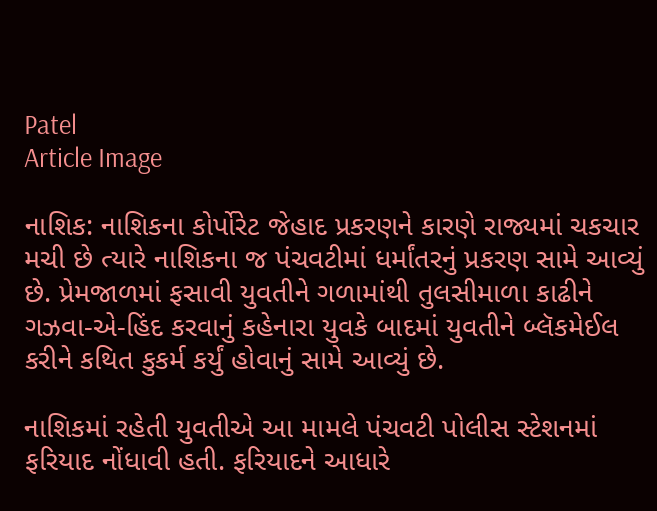Patel
Article Image

નાશિક: નાશિકના કોર્પોરેટ જેહાદ પ્રકરણને કારણે રાજ્યમાં ચકચાર મચી છે ત્યારે નાશિકના જ પંચવટીમાં ધર્માંતરનું પ્રકરણ સામે આવ્યું છે. પ્રેમજાળમાં ફસાવી યુવતીને ગળામાંથી તુલસીમાળા કાઢીને ગઝવા-એ-હિંદ કરવાનું કહેનારા યુવકે બાદમાં યુવતીને બ્લૅકમેઈલ કરીને કથિત કુકર્મ કર્યું હોવાનું સામે આવ્યું છે.

નાશિકમાં રહેતી યુવતીએ આ મામલે પંચવટી પોલીસ સ્ટેશનમાં ફરિયાદ નોંધાવી હતી. ફરિયાદને આધારે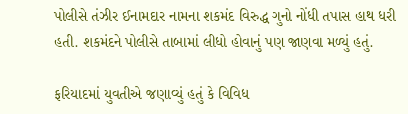પોલીસે તંઝીર ઈનામદાર નામના શકમંદ વિરુદ્ધ ગુનો નોંધી તપાસ હાથ ધરી હતી. શકમંદને પોલીસે તાબામાં લીધો હોવાનું પણ જાણવા મળ્યું હતું.

ફરિયાદમાં યુવતીએ જણાવ્યું હતું કે વિવિધ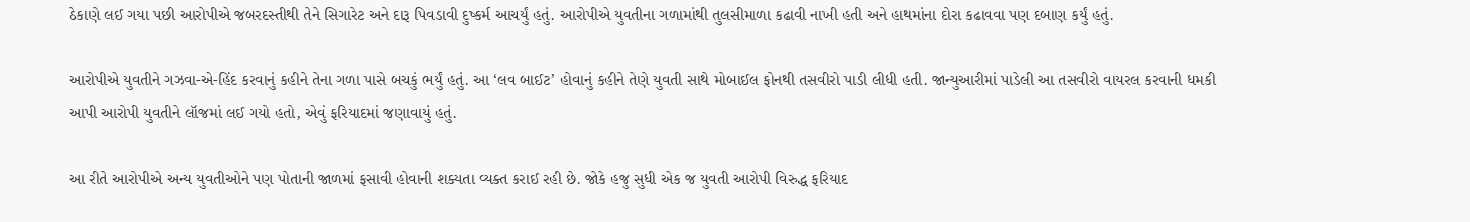ઠેકાણે લઈ ગયા પછી આરોપીએ જબરદસ્તીથી તેને સિગારેટ અને દારૂ પિવડાવી દુષ્કર્મ આચર્યું હતું. આરોપીએ યુવતીના ગળામાંથી તુલસીમાળા કઢાવી નાખી હતી અને હાથમાંના દોરા કઢાવવા પણ દબાણ કર્યું હતું.

આરોપીએ યુવતીને ગઝવા-એ-હિંદ કરવાનું કહીને તેના ગળા પાસે બચકું ભર્યું હતું. આ ‘લવ બાઈટ’ હોવાનું કહીને તેણે યુવતી સાથે મોબાઈલ ફોનથી તસવીરો પાડી લીધી હતી. જાન્યુઆરીમાં પાડેલી આ તસવીરો વાયરલ કરવાની ધમકી આપી આરોપી યુવતીને લૉજમાં લઈ ગયો હતો, એવું ફરિયાદમાં જણાવાયું હતું.

આ રીતે આરોપીએ અન્ય યુવતીઓને પણ પોતાની જાળમાં ફસાવી હોવાની શક્યતા વ્યક્ત કરાઈ રહી છે. જોકે હજુ સુધી એક જ યુવતી આરોપી વિરુદ્ધ ફરિયાદ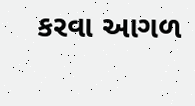કરવા આગળ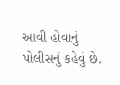આવી હોવાનું પોલીસનું કહેવું છે.